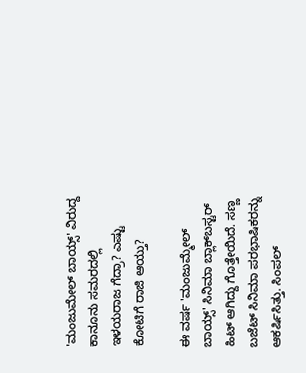'ಮಂಜುಮೇಲ್ ಬಾಯ್ಸ್' ವಿರುದ್ದ ಕಾನೂನು ಸಮರದಲ್ಲಿ ಇಳಯರಾಜ ಗೆದ್ರಾ? ಎಷ್ಟು ಕೋಟಿಗೆ ರಾಜಿ ಆಯ್ತು?

ಈ ವರ್ಷ 'ಮಂಜುಮ್ಮೇಲ್ ಬಾಯ್ಸ್' ಸಿನಿಮಾ ಬ್ಲಾಕ್‌ಬಸ್ಟರ್ ಹಿಟ್ ಆಗಿದ್ದು ಗೊತ್ತೇಯಿದೆ. ಸಣ್ಣ ಬಜೆಟ್ ಸಿನಿಮಾ ಪರಭಾಷಿಕರನ್ನು ಆಕರ್ಷಿಸಿತ್ತು. ಸಿಂಪಲ್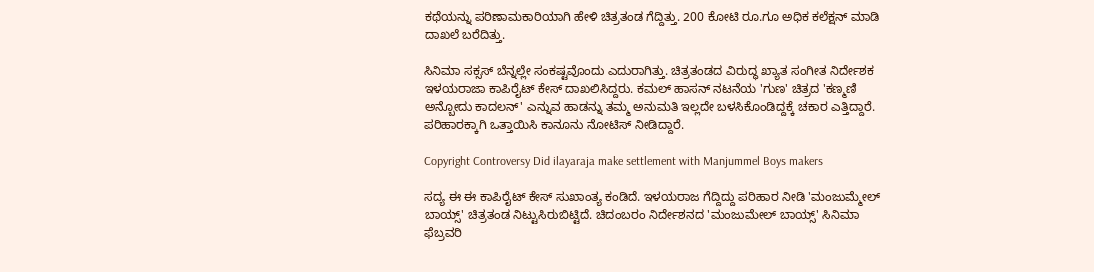ಕಥೆಯನ್ನು ಪರಿಣಾಮಕಾರಿಯಾಗಿ ಹೇಳಿ ಚಿತ್ರತಂಡ ಗೆದ್ದಿತ್ತು. 200 ಕೋಟಿ ರೂ.ಗೂ ಅಧಿಕ ಕಲೆಕ್ಷನ್ ಮಾಡಿ ದಾಖಲೆ ಬರೆದಿತ್ತು.

ಸಿನಿಮಾ ಸಕ್ಸಸ್ ಬೆನ್ನಲ್ಲೇ ಸಂಕಷ್ಟವೊಂದು ಎದುರಾಗಿತ್ತು. ಚಿತ್ರತಂಡದ ವಿರುದ್ಧ ಖ್ಯಾತ ಸಂಗೀತ ನಿರ್ದೇಶಕ ಇಳಯರಾಜಾ ಕಾಪಿರೈಟ್ ಕೇಸ್ ದಾಖಲಿಸಿದ್ದರು. ಕಮಲ್ ಹಾಸನ್ ನಟನೆಯ 'ಗುಣ' ಚಿತ್ರದ 'ಕಣ್ಮಣಿ ಅನ್ಬೋದು ಕಾದಲನ್' ಎನ್ನುವ ಹಾಡನ್ನು ತಮ್ಮ ಅನುಮತಿ ಇಲ್ಲದೇ ಬಳಸಿಕೊಂಡಿದ್ದಕ್ಕೆ ಚಕಾರ ಎತ್ತಿದ್ದಾರೆ. ಪರಿಹಾರಕ್ಕಾಗಿ ಒತ್ತಾಯಿಸಿ ಕಾನೂನು ನೋಟಿಸ್ ನೀಡಿದ್ದಾರೆ.

Copyright Controversy Did ilayaraja make settlement with Manjummel Boys makers

ಸದ್ಯ ಈ ಈ ಕಾಪಿರೈಟ್ ಕೇಸ್ ಸುಖಾಂತ್ಯ ಕಂಡಿದೆ. ಇಳಯರಾಜ ಗೆದ್ದಿದ್ದು ಪರಿಹಾರ ನೀಡಿ 'ಮಂಜುಮ್ಮೇಲ್ ಬಾಯ್ಸ್' ಚಿತ್ರತಂಡ ನಿಟ್ಟುಸಿರುಬಿಟ್ಟಿದೆ. ಚಿದಂಬರಂ ನಿರ್ದೇಶನದ 'ಮಂಜುಮೇಲ್ ಬಾಯ್ಸ್' ಸಿನಿಮಾ ಫೆಬ್ರವರಿ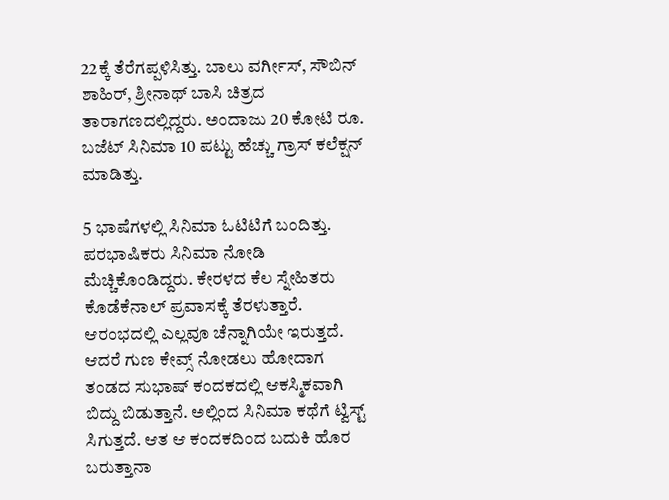22ಕ್ಕೆ ತೆರೆಗಪ್ಪಳಿಸಿತ್ತು. ಬಾಲು ವರ್ಗೀಸ್, ಸೌಬಿನ್ ಶಾಹಿರ್, ಶ್ರೀನಾಥ್ ಬಾಸಿ ಚಿತ್ರದ ತಾರಾಗಣದಲ್ಲಿದ್ದರು. ಅಂದಾಜು 20 ಕೋಟಿ ರೂ. ಬಜೆಟ್‌ ಸಿನಿಮಾ 10 ಪಟ್ಟು ಹೆಚ್ಚು ಗ್ರಾಸ್ ಕಲೆಕ್ಷನ್ ಮಾಡಿತ್ತು.

5 ಭಾಷೆಗಳಲ್ಲಿ ಸಿನಿಮಾ ಓಟಿಟಿಗೆ ಬಂದಿತ್ತು. ಪರಭಾಷಿಕರು ಸಿನಿಮಾ ನೋಡಿ ಮೆಚ್ಚಿಕೊಂಡಿದ್ದರು. ಕೇರಳದ ಕೆಲ ಸ್ನೇಹಿತರು ಕೊಡೆಕೆನಾಲ್ ಪ್ರವಾಸಕ್ಕೆ ತೆರಳುತ್ತಾರೆ. ಆರಂಭದಲ್ಲಿ ಎಲ್ಲವೂ ಚೆನ್ನಾಗಿಯೇ ಇರುತ್ತದೆ. ಆದರೆ ಗುಣ ಕೇವ್ಸ್ ನೋಡಲು ಹೋದಾಗ ತಂಡದ ಸುಭಾಷ್ ಕಂದಕದಲ್ಲಿ ಆಕಸ್ಮಿಕವಾಗಿ ಬಿದ್ದು ಬಿಡುತ್ತಾನೆ. ಅಲ್ಲಿಂದ ಸಿನಿಮಾ ಕಥೆಗೆ ಟ್ವಿಸ್ಟ್ ಸಿಗುತ್ತದೆ. ಆತ ಆ ಕಂದಕದಿಂದ ಬದುಕಿ ಹೊರ ಬರುತ್ತಾನಾ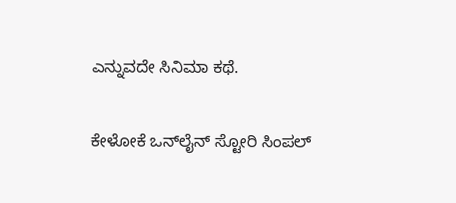ಎನ್ನುವದೇ ಸಿನಿಮಾ ಕಥೆ.

ಕೇಳೋಕೆ ಒನ್‌ಲೈನ್‌ ಸ್ಟೋರಿ ಸಿಂಪಲ್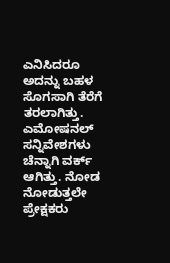ಎನಿಸಿದರೂ ಅದನ್ನು ಬಹಳ ಸೊಗಸಾಗಿ ತೆರೆಗೆ ತರಲಾಗಿತ್ತು. ಎಮೋಷನಲ್ ಸನ್ನಿವೇಶಗಳು ಚೆನ್ನಾಗಿ ವರ್ಕ್ ಆಗಿತ್ತು. ನೋಡ ನೋಡುತ್ತಲೇ ಪ್ರೇಕ್ಷಕರು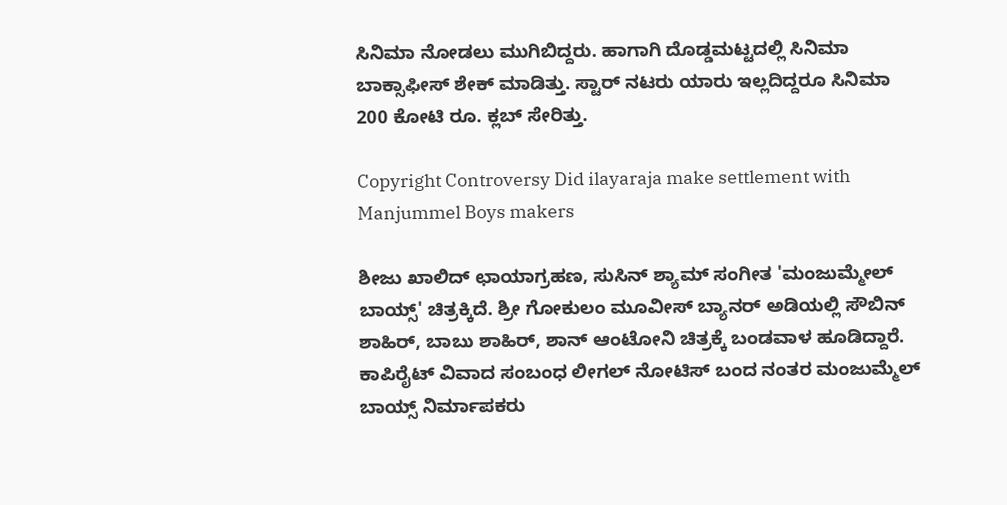ಸಿನಿಮಾ ನೋಡಲು ಮುಗಿಬಿದ್ದರು. ಹಾಗಾಗಿ ದೊಡ್ಡಮಟ್ಟದಲ್ಲಿ ಸಿನಿಮಾ ಬಾಕ್ಸಾಫೀಸ್ ಶೇಕ್ ಮಾಡಿತ್ತು. ಸ್ಟಾರ್ ನಟರು ಯಾರು ಇಲ್ಲದಿದ್ದರೂ ಸಿನಿಮಾ 200 ಕೋಟಿ ರೂ. ಕ್ಲಬ್ ಸೇರಿತ್ತು.

Copyright Controversy Did ilayaraja make settlement with Manjummel Boys makers

ಶೀಜು ಖಾಲಿದ್ ಛಾಯಾಗ್ರಹಣ, ಸುಸಿನ್ ಶ್ಯಾಮ್ ಸಂಗೀತ 'ಮಂಜುಮ್ಮೇಲ್ ಬಾಯ್ಸ್' ಚಿತ್ರಕ್ಕಿದೆ. ಶ್ರೀ ಗೋಕುಲಂ ಮೂವೀಸ್ ಬ್ಯಾನರ್ ಅಡಿಯಲ್ಲಿ ಸೌಬಿನ್ ಶಾಹಿರ್, ಬಾಬು ಶಾಹಿರ್, ಶಾನ್ ಆಂಟೋನಿ ಚಿತ್ರಕ್ಕೆ ಬಂಡವಾಳ ಹೂಡಿದ್ದಾರೆ. ಕಾಪಿರೈಟ್ ವಿವಾದ ಸಂಬಂಧ ಲೀಗಲ್ ನೋಟಿಸ್ ಬಂದ ನಂತರ ಮಂಜುಮ್ಮೆಲ್ ಬಾಯ್ಸ್ ನಿರ್ಮಾಪಕರು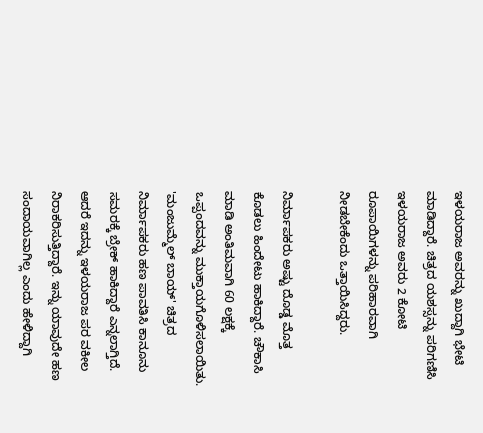ಇಳಯರಾಜ ಅವರನ್ನು ಖುದ್ದಾಗಿ ಭೇಟಿ ಮಾಡಿದ್ದಾರೆ. ಚಿತ್ರದ ಯಶಸ್ಸನ್ನು ಪರಿಗಣಿಸಿ ಇಳಯರಾಜ ಅವರು 2 ಕೋಟಿ ರೂಪಾಯಿಗಳನ್ನು ಪರಿಹಾರವಾಗಿ ನೀಡಬೇಕೆಂದು ಒತ್ತಾಯಿಸಿದ್ದರು.

ನಿರ್ಮಾಪಕರು ಅಷ್ಟು ದೊಡ್ಡ ಮೊತ್ತ ಕೊಡಲು ಹಿಂದೇಟು ಹಾಕಿದ್ದಾರೆ. ಚೌಕಾಸಿ ಮಾಡಿ ಅಂತಿಮವಾಗಿ 60 ಲಕ್ಷಕ್ಕೆ ಒಪ್ಪಂದವನ್ನು ಮುಕ್ತಾಯಗೊಳಿಸಲಾಯಿತು. 'ಮಂಜುಮ್ಮೆಲ್ ಬಾಯ್' ಚಿತ್ರದ ನಿರ್ಮಾಪಕರು ಹಣ ಪಾವತಿಸಿ ಕಾನೂನು ಸಮರಕ್ಕೆ ಬ್ರೇಕ್ ಹಾಕಿದ್ದಾರೆ ಎನ್ನಲಾಗ್ತಿದೆ. ಆದರೆ ಇದನ್ನು ಇಳಯರಾಜ ಪರ ವಕೀಲ ನಿರಾಕರಿಸುತ್ತಿದ್ದಾರೆ. ಇನ್ನು ಯಾವುದೇ ಹಣ ಸಂದಾಯವಾಗಿಲ್ಲ ಎಂದು ಹೇಳಿದ್ದಾಗಿ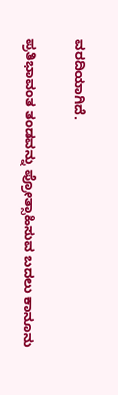ವರದಿಯಾಗಿದೆ.

ಪ್ರತಿಭಾವಂತ ತಂಡವನ್ನು ಪ್ರೋತ್ಸಾಹಿಸುವ ಬದಲು ಕಾನೂನು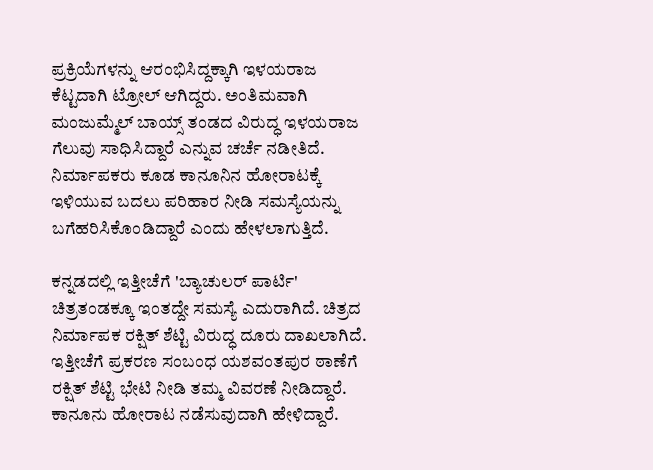ಪ್ರಕ್ರಿಯೆಗಳನ್ನು ಆರಂಭಿಸಿದ್ದಕ್ಕಾಗಿ ಇಳಯರಾಜ ಕೆಟ್ಟದಾಗಿ ಟ್ರೋಲ್ ಆಗಿದ್ದರು. ಅಂತಿಮವಾಗಿ ಮಂಜುಮ್ಮೆಲ್ ಬಾಯ್ಸ್ ತಂಡದ ವಿರುದ್ಧ ಇಳಯರಾಜ ಗೆಲುವು ಸಾಧಿಸಿದ್ದಾರೆ ಎನ್ನುವ ಚರ್ಚೆ ನಡೀತಿದೆ. ನಿರ್ಮಾಪಕರು ಕೂಡ ಕಾನೂನಿನ ಹೋರಾಟಕ್ಕೆ ಇಳಿಯುವ ಬದಲು ಪರಿಹಾರ ನೀಡಿ ಸಮಸ್ಯೆಯನ್ನು ಬಗೆಹರಿಸಿಕೊಂಡಿದ್ದಾರೆ ಎಂದು ಹೇಳಲಾಗುತ್ತಿದೆ.

ಕನ್ನಡದಲ್ಲಿ ಇತ್ತೀಚೆಗೆ 'ಬ್ಯಾಚುಲರ್ ಪಾರ್ಟಿ' ಚಿತ್ರತಂಡಕ್ಕೂ ಇಂತದ್ದೇ ಸಮಸ್ಯೆ ಎದುರಾಗಿದೆ. ಚಿತ್ರದ ನಿರ್ಮಾಪಕ ರಕ್ಷಿತ್ ಶೆಟ್ಟಿ ವಿರುದ್ಧ ದೂರು ದಾಖಲಾಗಿದೆ. ಇತ್ತೀಚೆಗೆ ಪ್ರಕರಣ ಸಂಬಂಧ ಯಶವಂತಪುರ ಠಾಣೆಗೆ ರಕ್ಷಿತ್ ಶೆಟ್ಟಿ ಭೇಟಿ ನೀಡಿ ತಮ್ಮ ವಿವರಣೆ ನೀಡಿದ್ದಾರೆ. ಕಾನೂನು ಹೋರಾಟ ನಡೆಸುವುದಾಗಿ ಹೇಳಿದ್ದಾರೆ.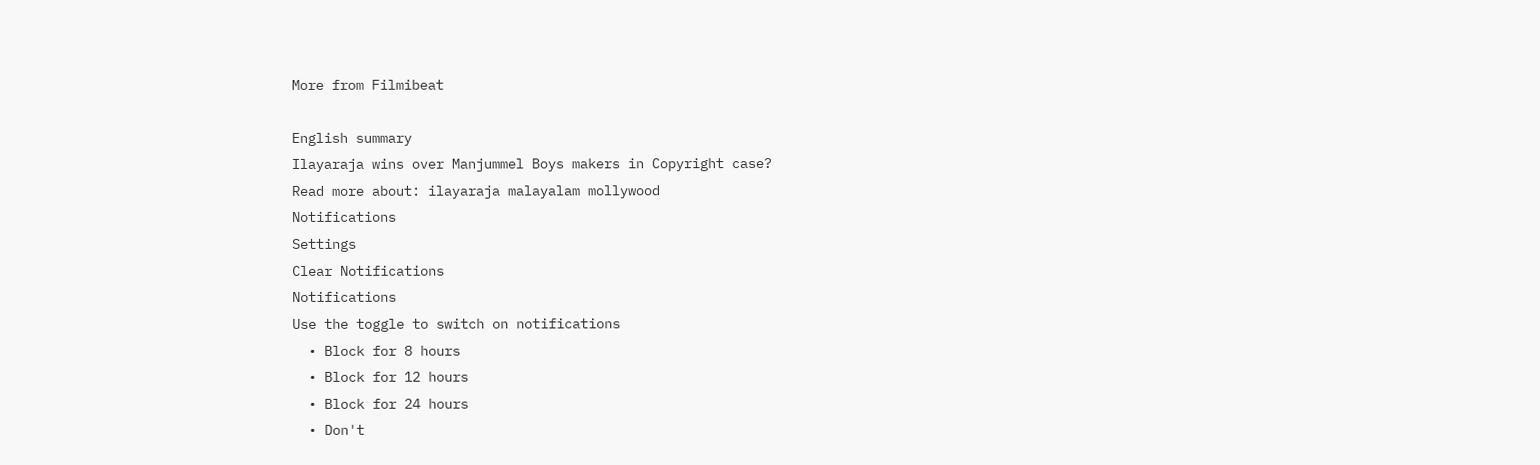More from Filmibeat

English summary
Ilayaraja wins over Manjummel Boys makers in Copyright case?
Read more about: ilayaraja malayalam mollywood
Notifications
Settings
Clear Notifications
Notifications
Use the toggle to switch on notifications
  • Block for 8 hours
  • Block for 12 hours
  • Block for 24 hours
  • Don't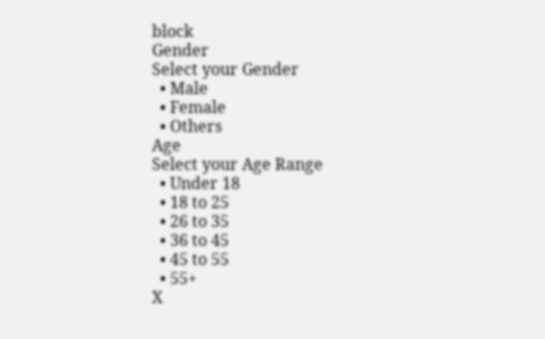block
Gender
Select your Gender
  • Male
  • Female
  • Others
Age
Select your Age Range
  • Under 18
  • 18 to 25
  • 26 to 35
  • 36 to 45
  • 45 to 55
  • 55+
X